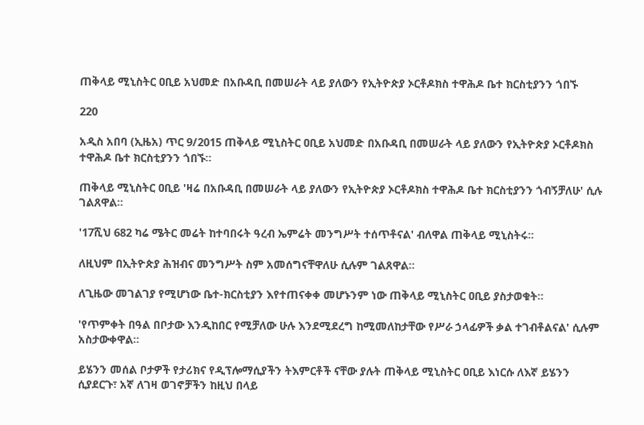ጠቅላይ ሚኒስትር ዐቢይ አህመድ በአቡዳቢ በመሠራት ላይ ያለውን የኢትዮጵያ ኦርቶዶክስ ተዋሕዶ ቤተ ክርስቲያንን ጎበኙ

220

አዲስ አበባ (ኢዜአ) ጥር 9/2015 ጠቅላይ ሚኒስትር ዐቢይ አህመድ በአቡዳቢ በመሠራት ላይ ያለውን የኢትዮጵያ ኦርቶዶክስ ተዋሕዶ ቤተ ክርስቲያንን ጎበኙ።

ጠቅላይ ሚኒስትር ዐቢይ 'ዛሬ በአቡዳቢ በመሠራት ላይ ያለውን የኢትዮጵያ ኦርቶዶክስ ተዋሕዶ ቤተ ክርስቲያንን ጎብኝቻለሁ' ሲሉ ገልጸዋል።

'17ሺህ 682 ካሬ ሜትር መሬት ከተባበሩት ዓረብ ኤምሬት መንግሥት ተሰጥቶናል' ብለዋል ጠቅላይ ሚኒስትሩ።

ለዚህም በኢትዮጵያ ሕዝብና መንግሥት ስም አመሰግናቸዋለሁ ሲሉም ገልጸዋል።

ለጊዜው መገልገያ የሚሆነው ቤተ-ክርስቲያን እየተጠናቀቀ መሆኑንም ነው ጠቅላይ ሚኒስትር ዐቢይ ያስታወቁት።

'የጥምቀት በዓል በቦታው እንዲከበር የሚቻለው ሁሉ እንደሚደረግ ከሚመለከታቸው የሥራ ኃላፊዎች ቃል ተገብቶልናል' ሲሉም አስታውቀዋል።

ይሄንን መሰል ቦታዎች የታሪክና የዲፕሎማሲያችን ትእምርቶች ናቸው ያሉት ጠቅላይ ሚኒስትር ዐቢይ እነርሱ ለእኛ ይሄንን ሲያደርጉ፣ አኛ ለገዛ ወገኖቻችን ከዚህ በላይ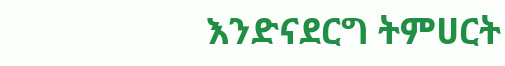እንድናደርግ ትምሀርት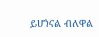ይሆነናል ብለዋል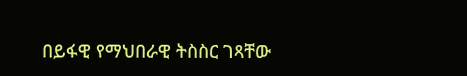በይፋዊ የማህበራዊ ትስስር ገጻቸው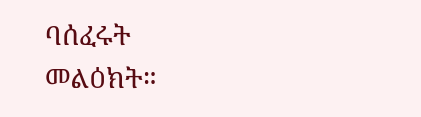ባሰፈሩት መልዕክት።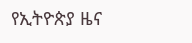የኢትዮጵያ ዜና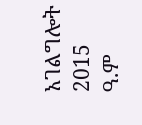አገልግሎት
2015
ዓ.ም